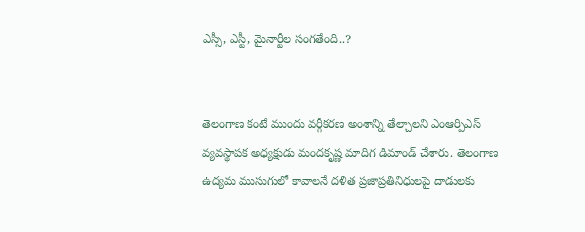ఎస్సీ, ఎస్టీ, మైనార్టీల సంగ‌తేంది..?


తెలంగాణ కంటే ముందు వర్గీకరణ అంశాన్ని తేల్చాలని ఎంఆర్పిఎస్ వ్యవస్థాపక అధ్యక్షుడు మందకృష్ణ మాదిగ డిమాండ్ చేశారు. తెలంగాణ ఉద్యమ ముసుగులో కావాలనే దళిత ప్రజాప్రతినిధులపై దాడులకు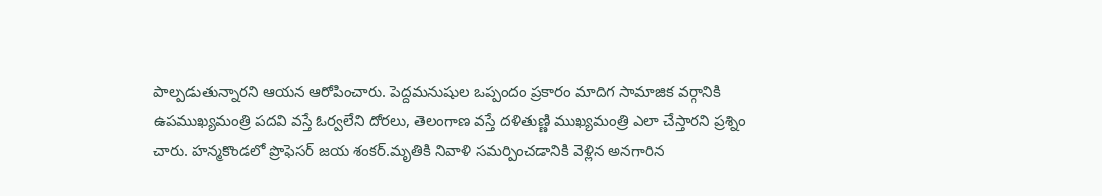పాల్పడుతున్నారని ఆయన ఆరోపించారు. పెద్దమనుషుల ఒప్పందం ప్రకారం మాదిగ సామాజిక వర్గానికి ఉపముఖ్యమంత్రి పదవి వస్తే ఓర్వలేని దోరలు, తెలంగాణ వస్తే దళితుణ్ణి ముఖ్యమంత్రి ఎలా చేస్తారని ప్రశ్నిం చారు. హ‌న్మ‌కొండ‌లో ప్రొఫెస‌ర్ జ‌య‌ శంక‌ర్‌.మృతికి నివాళి స‌మ‌ర్పించ‌డానికి వెళ్లిన అన‌గారిన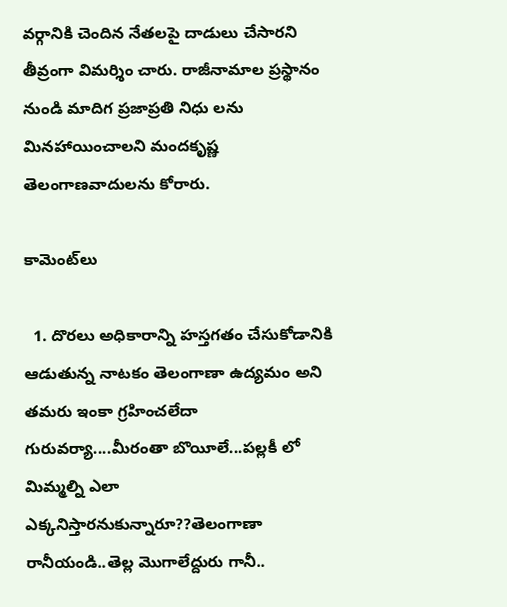వ‌ర్గానికి చెందిన నేత‌ల‌పై దాడులు చేసార‌ని తీవ్రంగా విమ‌ర్శిం చారు. రాజీనామాల ప్రస్థానం నుండి మాదిగ ప్రజాప్రతి నిధు లను మినహాయించాలని మందకృష్ణ తెలంగాణవాదులను కోరారు.

కామెంట్‌లు

  1. దొరలు అధికారాన్ని హస్తగతం చేసుకోడానికి ఆడుతున్న నాటకం తెలంగాణా ఉద్యమం అని తమరు ఇంకా గ్రహించలేదా గురువర్యా....మీరంతా బొయీలే...పల్లకీ లో మిమ్మల్ని ఎలా ఎక్కనిస్తారనుకున్నారూ??తెలంగాణా రానీయండి..తెల్ల మొగాలేద్దురు గానీ..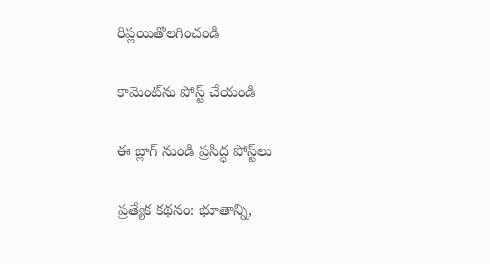రిప్లయితొలగించండి

కామెంట్‌ను పోస్ట్ చేయండి

ఈ బ్లాగ్ నుండి ప్రసిద్ధ పోస్ట్‌లు

ప్రత్యేక కథనం: భూతాన్ని,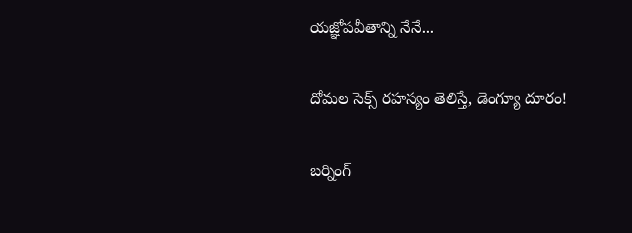యజ్ఞోపవీతాన్ని నేనే...

దోమల సెక్స్ రహస్యం తెలిస్తే, డెంగ్యూ దూరం!

బర్నింగ్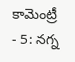కామెంట్రీ - 5: నగ్న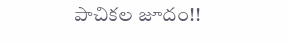పాచికల జూదం!!